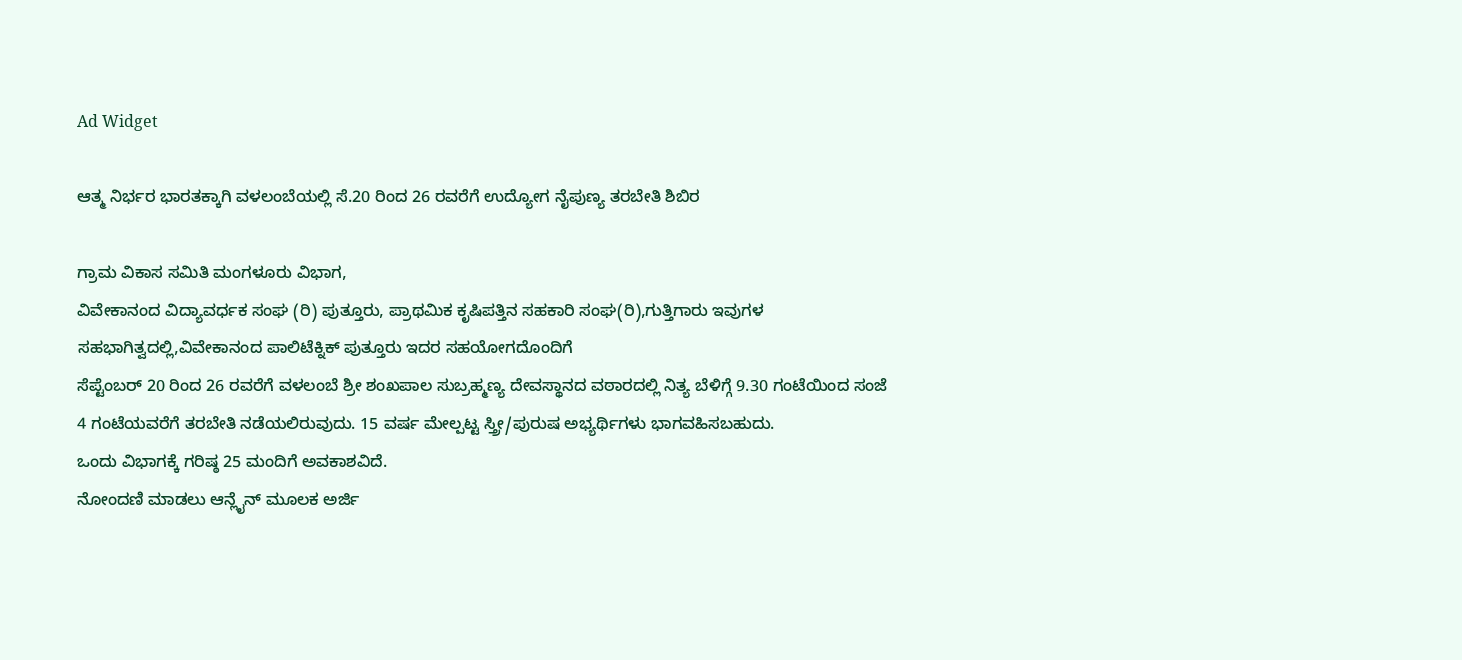Ad Widget

ಆತ್ಮ ನಿರ್ಭರ ಭಾರತಕ್ಕಾಗಿ ವಳಲಂಬೆಯಲ್ಲಿ ಸೆ.20 ರಿಂದ 26 ರವರೆಗೆ ಉದ್ಯೋಗ ನೈಪುಣ್ಯ ತರಬೇತಿ ಶಿಬಿರ

ಗ್ರಾಮ ವಿಕಾಸ ಸಮಿತಿ ಮಂಗಳೂರು ವಿಭಾಗ,
ವಿವೇಕಾನಂದ ವಿದ್ಯಾವರ್ಧಕ ಸಂಘ (ರಿ) ಪುತ್ತೂರು, ಪ್ರಾಥಮಿಕ ಕೃಷಿಪತ್ತಿನ ಸಹಕಾರಿ ಸಂಘ(ರಿ),ಗುತ್ತಿಗಾರು ಇವುಗಳ ಸಹಭಾಗಿತ್ವದಲ್ಲಿ,ವಿವೇಕಾನಂದ ಪಾಲಿಟೆಕ್ನಿಕ್ ಪುತ್ತೂರು ಇದರ ಸಹಯೋಗದೊಂದಿಗೆ
ಸೆಪ್ಟೆಂಬರ್ 20 ರಿಂದ 26 ರವರೆಗೆ ವಳಲಂಬೆ ಶ್ರೀ ಶಂಖಪಾಲ ಸುಬ್ರಹ್ಮಣ್ಯ ದೇವಸ್ಥಾನದ ವಠಾರದಲ್ಲಿ ನಿತ್ಯ ಬೆಳಿಗ್ಗೆ 9.30 ಗಂಟೆಯಿಂದ ಸಂಜೆ 4 ಗಂಟೆಯವರೆಗೆ ತರಬೇತಿ ನಡೆಯಲಿರುವುದು. 15 ವರ್ಷ ಮೇಲ್ಪಟ್ಟ ಸ್ತ್ರೀ/ಪುರುಷ ಅಭ್ಯರ್ಥಿಗಳು ಭಾಗವಹಿಸಬಹುದು.
ಒಂದು ವಿಭಾಗಕ್ಕೆ ಗರಿಷ್ಠ 25 ಮಂದಿಗೆ ಅವಕಾಶವಿದೆ.
ನೋಂದಣಿ ಮಾಡಲು ಆನ್ಲೈನ್ ಮೂಲಕ ಅರ್ಜಿ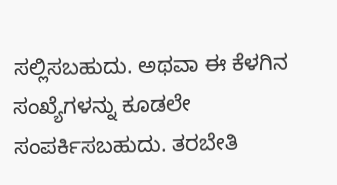ಸಲ್ಲಿಸಬಹುದು. ಅಥವಾ ಈ ಕೆಳಗಿನ ಸಂಖ್ಯೆಗಳನ್ನು ಕೂಡಲೇ ಸಂಪರ್ಕಿಸಬಹುದು. ತರಬೇತಿ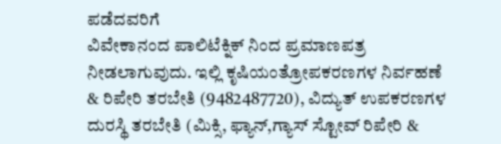ಪಡೆದವರಿಗೆ
ವಿವೇಕಾನಂದ ಪಾಲಿಟೆಕ್ನಿಕ್ ನಿಂದ ಪ್ರಮಾಣಪತ್ರ ನೀಡಲಾಗುವುದು. ಇಲ್ಲಿ ಕೃಷಿಯಂತ್ರೋಪಕರಣಗಳ ನಿರ್ವಹಣೆ & ರಿಪೇರಿ ತರಬೇತಿ (9482487720), ವಿದ್ಯುತ್ ಉಪಕರಣಗಳ ದುರಸ್ಥಿ ತರಬೇತಿ (ಮಿಕ್ಸಿ, ಫ್ಯಾನ್,ಗ್ಯಾಸ್ ಸ್ಟೋವ್ ರಿಪೇರಿ &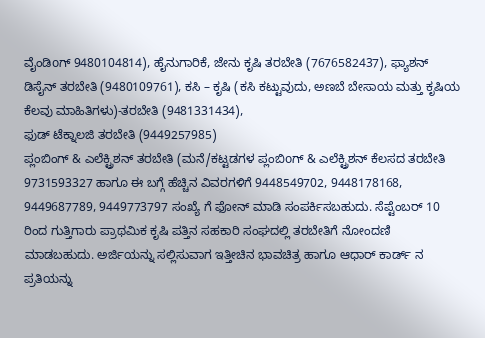ವೈಂಡಿoಗ್ 9480104814), ಹೈನುಗಾರಿಕೆ, ಜೇನು ಕೃಷಿ ತರಬೇತಿ (7676582437), ಫ್ಯಾಶನ್ ಡಿಸೈನ್ ತರಬೇತಿ (9480109761), ಕಸಿ – ಕೃಷಿ (ಕಸಿ ಕಟ್ಟುವುದು, ಅಣಬೆ ಬೇಸಾಯ ಮತ್ತು ಕೃಷಿಯ ಕೆಲವು ಮಾಹಿತಿಗಳು)-ತರಬೇತಿ (9481331434),
ಫುಡ್ ಟೆಕ್ನಾಲಜಿ ತರಬೇತಿ (9449257985)
ಪ್ಲಂಬಿಂಗ್ & ಎಲೆಕ್ಟ್ರಿಶನ್ ತರಬೇತಿ (ಮನೆ/ಕಟ್ಟಡಗಳ ಪ್ಲಂಬಿoಗ್ & ಎಲೆಕ್ಟ್ರಿಶನ್ ಕೆಲಸದ ತರಬೇತಿ 9731593327 ಹಾಗೂ ಈ ಬಗ್ಗೆ ಹೆಚ್ಚಿನ ವಿವರಗಳಿಗೆ 9448549702, 9448178168, 9449687789, 9449773797 ಸಂಖ್ಯೆ ಗೆ ಫೋನ್ ಮಾಡಿ ಸಂಪರ್ಕಿಸಬಹುದು. ಸೆಪ್ಟೆಂಬರ್ 10 ರಿಂದ ಗುತ್ತಿಗಾರು ಪ್ರಾಥಮಿಕ ಕೃಷಿ ಪತ್ತಿನ ಸಹಕಾರಿ ಸಂಘದಲ್ಲಿ ತರಬೇತಿಗೆ ನೋಂದಣಿ ಮಾಡಬಹುದು. ಅರ್ಜಿಯನ್ನು ಸಲ್ಲಿಸುವಾಗ ಇತ್ತೀಚಿನ ಭಾವಚಿತ್ರ ಹಾಗೂ ಆಧಾರ್ ಕಾರ್ಡ್ ನ ಪ್ರತಿಯನ್ನು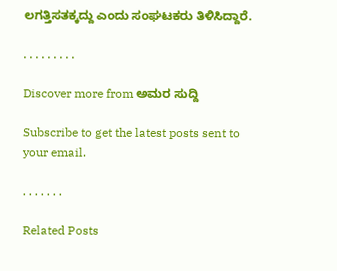ಲಗತ್ತಿಸತಕ್ಕದ್ದು ಎಂದು ಸಂಘಟಕರು ತಿಳಿಸಿದ್ದಾರೆ.

. . . . . . . . .

Discover more from ಅಮರ ಸುದ್ದಿ

Subscribe to get the latest posts sent to your email.

. . . . . . .

Related Posts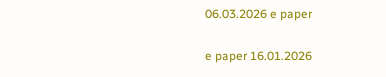06.03.2026 e paper

e paper 16.01.2026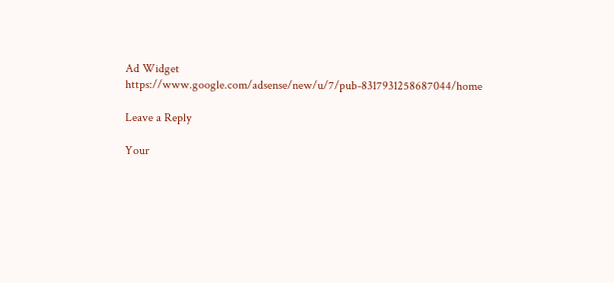Ad Widget
https://www.google.com/adsense/new/u/7/pub-8317931258687044/home

Leave a Reply

Your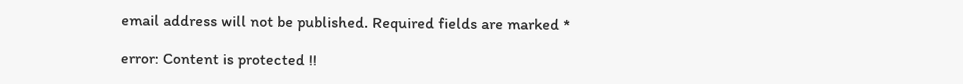email address will not be published. Required fields are marked *

error: Content is protected !!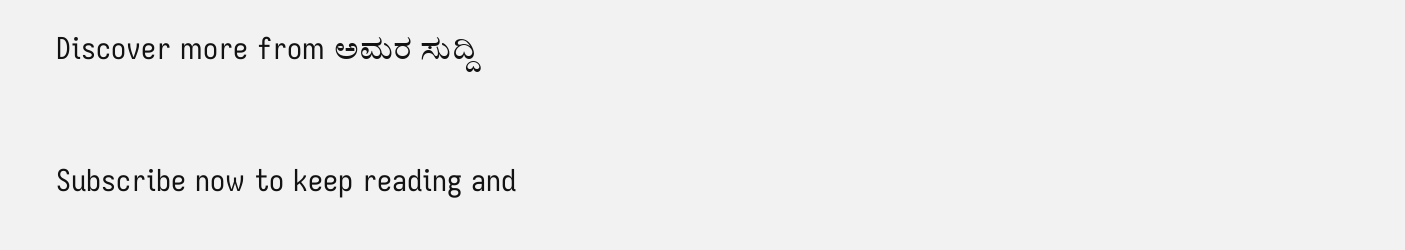Discover more from ಅಮರ ಸುದ್ದಿ

Subscribe now to keep reading and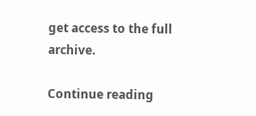get access to the full archive.

Continue reading